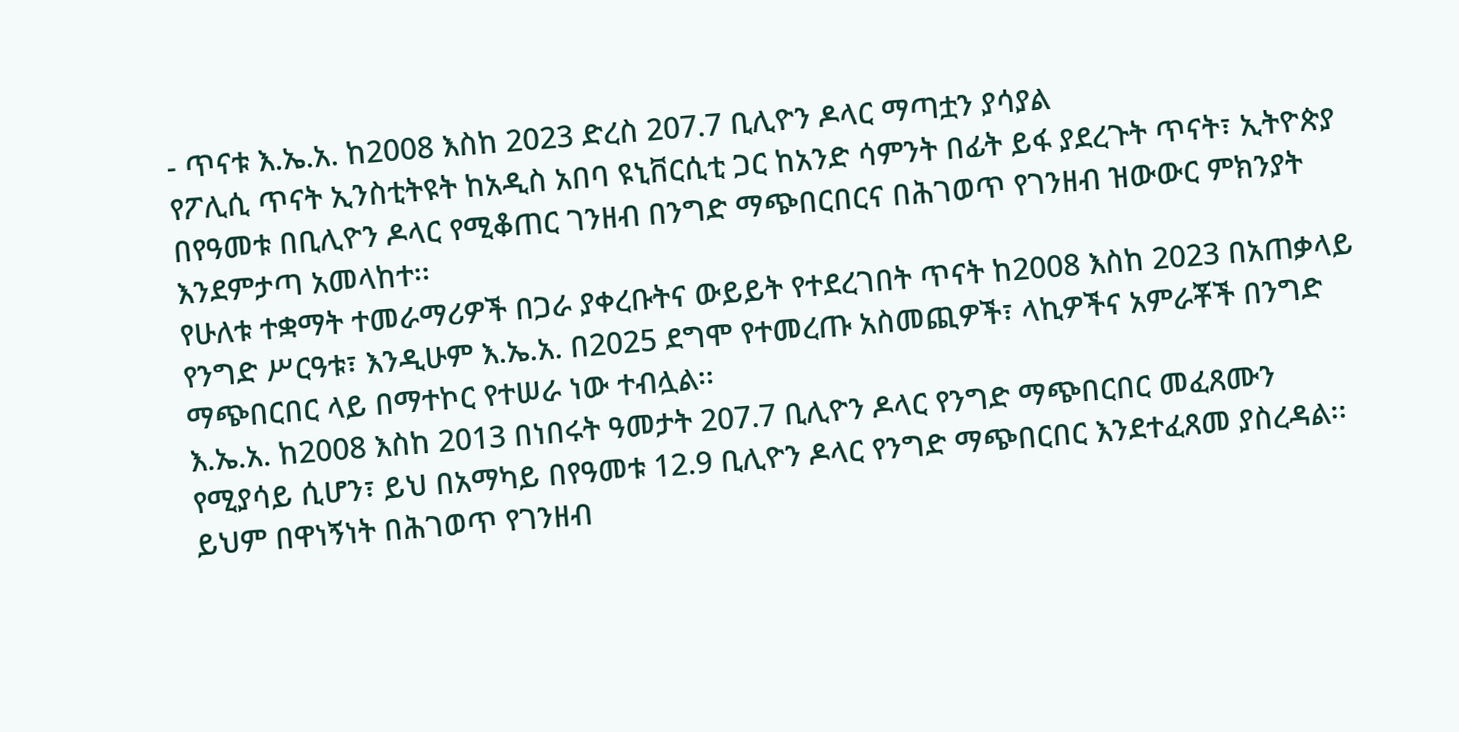- ጥናቱ እ.ኤ.አ. ከ2008 እስከ 2023 ድረስ 207.7 ቢሊዮን ዶላር ማጣቷን ያሳያል
የፖሊሲ ጥናት ኢንስቲትዩት ከአዲስ አበባ ዩኒቨርሲቲ ጋር ከአንድ ሳምንት በፊት ይፋ ያደረጉት ጥናት፣ ኢትዮጵያ በየዓመቱ በቢሊዮን ዶላር የሚቆጠር ገንዘብ በንግድ ማጭበርበርና በሕገወጥ የገንዘብ ዝውውር ምክንያት እንደምታጣ አመላከተ፡፡
የሁለቱ ተቋማት ተመራማሪዎች በጋራ ያቀረቡትና ውይይት የተደረገበት ጥናት ከ2008 እስከ 2023 በአጠቃላይ የንግድ ሥርዓቱ፣ እንዲሁም እ.ኤ.አ. በ2025 ደግሞ የተመረጡ አስመጪዎች፣ ላኪዎችና አምራቾች በንግድ ማጭበርበር ላይ በማተኮር የተሠራ ነው ተብሏል፡፡
እ.ኤ.አ. ከ2008 እስከ 2013 በነበሩት ዓመታት 207.7 ቢሊዮን ዶላር የንግድ ማጭበርበር መፈጸሙን የሚያሳይ ሲሆን፣ ይህ በአማካይ በየዓመቱ 12.9 ቢሊዮን ዶላር የንግድ ማጭበርበር እንደተፈጸመ ያስረዳል፡፡ ይህም በዋነኝነት በሕገወጥ የገንዘብ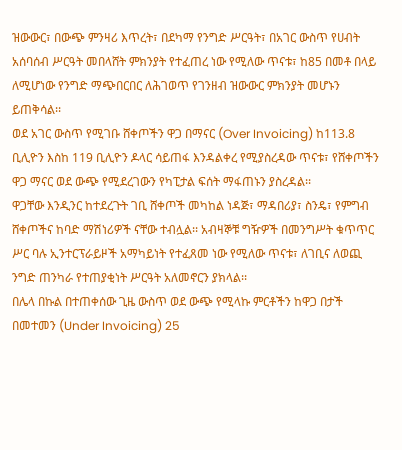ዝውውር፣ በውጭ ምንዛሪ እጥረት፣ በደካማ የንግድ ሥርዓት፣ በአገር ውስጥ የሀብት አሰባሰብ ሥርዓት መበላሸት ምክንያት የተፈጠረ ነው የሚለው ጥናቱ፣ ከ85 በመቶ በላይ ለሚሆነው የንግድ ማጭበርበር ለሕገወጥ የገንዘብ ዝውውር ምክንያት መሆኑን ይጠቅሳል፡፡
ወደ አገር ውስጥ የሚገቡ ሸቀጦችን ዋጋ በማናር (Over Invoicing) ከ113.8 ቢሊዮን እስከ 119 ቢሊዮን ዶላር ሳይጠፋ እንዳልቀረ የሚያስረዳው ጥናቱ፣ የሸቀጦችን ዋጋ ማናር ወደ ውጭ የሚደረገውን የካፒታል ፍሰት ማፋጠኑን ያስረዳል፡፡
ዋጋቸው እንዲንር ከተደረጉት ገቢ ሸቀጦች መካከል ነዳጅ፣ ማዳበሪያ፣ ስንዴ፣ የምግብ ሸቀጦችና ከባድ ማሽነሪዎች ናቸው ተብሏል፡፡ አብዛኞቹ ግዥዎች በመንግሥት ቁጥጥር ሥር ባሉ ኢንተርፕራይዞች አማካይነት የተፈጸመ ነው የሚለው ጥናቱ፣ ለገቢና ለወጪ ንግድ ጠንካራ የተጠያቂነት ሥርዓት አለመኖርን ያክላል፡፡
በሌላ በኩል በተጠቀሰው ጊዜ ውስጥ ወደ ውጭ የሚላኩ ምርቶችን ከዋጋ በታች በመተመን (Under Invoicing) 25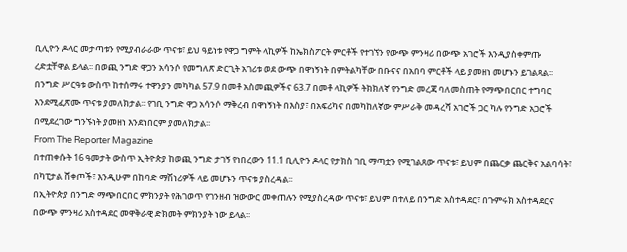ቢሊዮን ዶላር መታጣቱን የሚያብራራው ጥናቱ፣ ይህ ዓይነቱ የዋጋ ግምት ላኪዎች ከኤክስፖርት ምርቶች የተገኘን የውጭ ምንዛሪ በውጭ አገሮች እንዲያስቀምጡ ረድቷቸዋል ይላል፡፡ በወጪ ንግድ ዋጋን አሳንሶ የመግለጽ ድርጊት አገሪቱ ወደ ውጭ በዋነኝነት በምትልካቸው በቡናና በአበባ ምርቶች ላይ ያመዘነ መሆኑን ይገልጻል፡፡
በንግድ ሥርዓቱ ውስጥ ከተሰማሩ ተዋንያን መካካል 57.9 በመቶ አስመጪዎችና 63.7 በመቶ ላኪዎች ትክክለኛ የንግድ መረጃ ባለመስጠት የማጭበርበር ተግባር እንደሚፈጽሙ ጥናቱ ያመለክታል፡፡ የገቢ ንግድ ዋጋ አሳንሶ ማቅረብ በዋነኝነት በእስያ፣ በአፍሪካና በመካከለኛው ምሥራቅ መዳረሻ አገሮች ጋር ካሉ የንግድ አጋሮች በሚደረገው ግንኙነት ያመዘነ እንደነበርም ያመለክታል፡፡
From The Reporter Magazine
በተጠቀሱት 16 ዓመታት ውስጥ ኢትዮጵያ ከወጪ ንግድ ታገኝ የነበረውን 11.1 ቢሊዮን ዶላር የታክስ ገቢ ማጣቷን የሚገልጸው ጥናቱ፣ ይህም በጨርቃ ጨርቅና አልባሳት፣ በካፒታል ሸቀጦች፣ እንዲሁም በከባድ ማሽነሪዎች ላይ መሆኑን ጥናቱ ያስረዳል፡፡
በኢትዮጵያ በንግድ ማጭበርበር ምክንያት የሕገወጥ የገንዘብ ዝውውር መቀጠሉን የሚያስረዳው ጥናቱ፣ ይህም በተለይ በንግድ አስተዳደር፣ በጉምሩክ አስተዳደርና በውጭ ምንዛሪ አስተዳደር መዋቅራዊ ድክመት ምክንያት ነው ይላል፡፡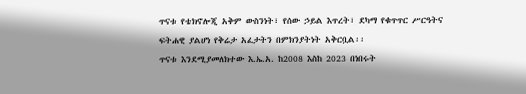ጥናቱ የቴክኖሎጂ አቅም ውስንነት፣ የሰው ኃይል እጥረት፣ ደካማ የቁጥጥር ሥርዓትና ፍትሐዊ ያልሆነ የቅሬታ አፈታትን በምክንያትነት አቅርቧል፡፡
ጥናቱ እንደሚያመለክተው እ.ኤ.አ. ከ2008 እስከ 2023 በነበሩት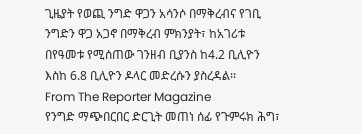ጊዜያት የወጪ ንግድ ዋጋን አሳንሶ በማቅረብና የገቢ ንግድን ዋጋ አጋኖ በማቅረብ ምክንያት፣ ከአገሪቱ በየዓመቱ የሚሰጠው ገንዘብ ቢያንስ ከ4.2 ቢሊዮን እስከ 6.8 ቢሊዮን ዶላር መድረሱን ያስረዳል፡፡
From The Reporter Magazine
የንግድ ማጭበርበር ድርጊት መጠነ ሰፊ የጉምሩክ ሕግ፣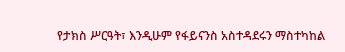የታክስ ሥርዓት፣ እንዲሁም የፋይናንስ አስተዳደሩን ማስተካከል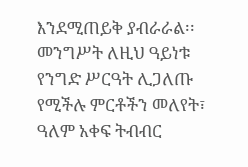እንደሚጠይቅ ያብራራል፡፡
መንግሥት ለዚህ ዓይነቱ የንግድ ሥርዓት ሊጋለጡ የሚችሉ ምርቶችን መለየት፣ ዓለም አቀፍ ትብብር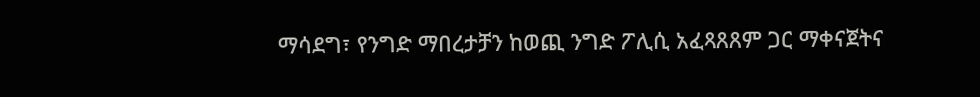ማሳደግ፣ የንግድ ማበረታቻን ከወጪ ንግድ ፖሊሲ አፈጻጸጸም ጋር ማቀናጀትና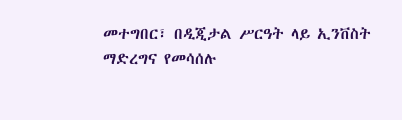መተግበር፣ በዲጂታል ሥርዓት ላይ ኢንቨስት ማድረግና የመሳሰሉ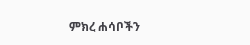ምክረ ሐሳቦችን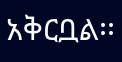አቅርቧል፡፡